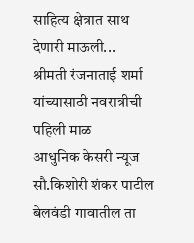साहित्य क्षेत्रात साथ देणारी माऊली...
श्रीमती रंजनाताई शर्मा यांच्यासाठी नवरात्रीची पहिली माळ
आधुनिक केसरी न्यूज
सौ.किशोरी शंकर पाटील
बेलवंडी गावातील ता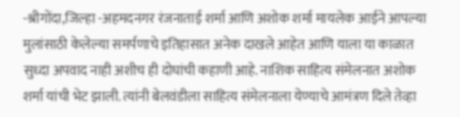-श्रीगोंदा,जिल्हा -अहमदनगर रंजनाताई शर्मा आणि अशोक शर्मा मायलेक आईने आपल्या मुलांसाठी केलेल्या समर्पणाचे इतिहासात अनेक दाखले आहेत आणि याला या काळात सुध्दा अपवाद नाही अशीच ही दोघांची कहाणी आहे. नाशिक साहित्य संमेलनात अशोक शर्मा यांची भेट झाली. त्यांनी बेलवंडीला साहित्य संमेलनाला येण्याचे आमंत्रण दिले तेव्हा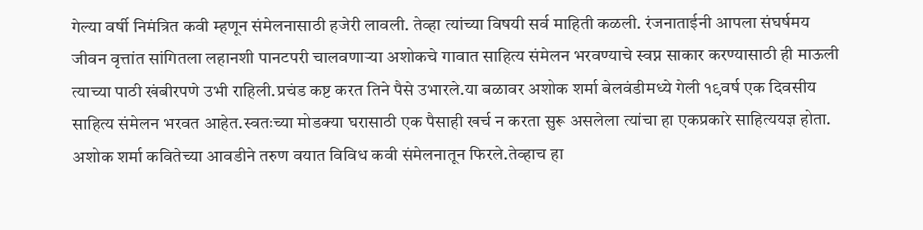गेल्या वर्षी निमंत्रित कवी म्हणून संमेलनासाठी हजेरी लावली. तेव्हा त्यांच्या विषयी सर्व माहिती कळली. रंजनाताईनी आपला संघर्षमय जीवन वृत्तांत सांगितला लहानशी पानटपरी चालवणाऱ्या अशोकचे गावात साहित्य संमेलन भरवण्याचे स्वप्न साकार करण्यासाठी ही माऊली त्याच्या पाठी खंबीरपणे उभी राहिली.प्रचंड कष्ट करत तिने पैसे उभारले.या बळावर अशोक शर्मा बेलवंडीमध्ये गेली १९वर्ष एक दिवसीय साहित्य संमेलन भरवत आहेत.स्वतःच्या मोडक्या घरासाठी एक पैसाही खर्च न करता सुरू असलेला त्यांचा हा एकप्रकारे साहित्ययज्ञ होता.
अशोक शर्मा कवितेच्या आवडीने तरुण वयात विविध कवी संमेलनातून फिरले.तेव्हाच हा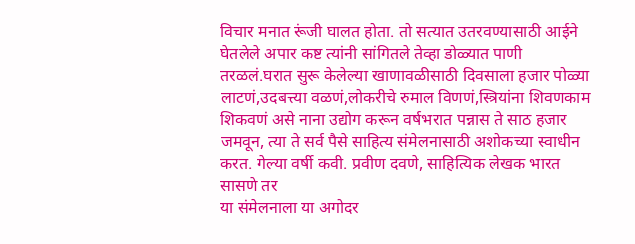विचार मनात रूंजी घालत होता. तो सत्यात उतरवण्यासाठी आईने घेतलेले अपार कष्ट त्यांनी सांगितले तेव्हा डोळ्यात पाणी तरळलं.घरात सुरू केलेल्या खाणावळीसाठी दिवसाला हजार पोळ्या लाटणं,उदबत्त्या वळणं,लोकरीचे रुमाल विणणं,स्त्रियांना शिवणकाम शिकवणं असे नाना उद्योग करून वर्षभरात पन्नास ते साठ हजार जमवून, त्या ते सर्व पैसे साहित्य संमेलनासाठी अशोकच्या स्वाधीन करत. गेल्या वर्षी कवी. प्रवीण दवणे, साहित्यिक लेखक भारत सासणे तर
या संमेलनाला या अगोदर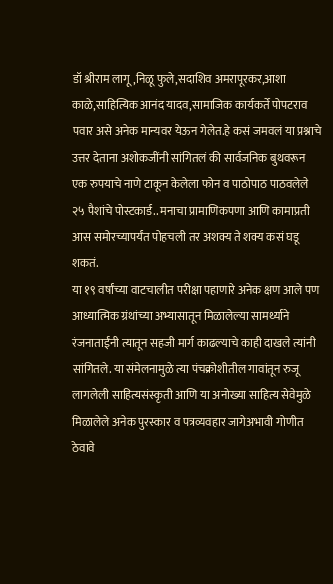डॉ श्रीराम लागू,निळू फुले,सदाशिव अमरापूरकर,आशा काळे,साहित्यिक आनंद यादव,सामाजिक कार्यकर्ते पोपटराव पवार असे अनेक मान्यवर येऊन गेलेत.हे कसं जमवलं या प्रश्नाचे उत्तर देताना अशोकजींनी सांगितलं की सार्वजनिक बुथवरून एक रुपयाचे नाणे टाकून केलेला फोन व पाठोपाठ पाठवलेले २५ पैशांचे पोस्टकार्ड.. मनाचा प्रामाणिकपणा आणि कामाप्रती आस समोरच्यापर्यंत पोहचली तर अशक्य ते शक्य कसं घडू शकतं.
या १९ वर्षांच्या वाटचालीत परीक्षा पहाणारे अनेक क्षण आले पण आध्यात्मिक ग्रंथांच्या अभ्यासातून मिळालेल्या सामर्थ्याने रंजनाताईंनी त्यातून सहजी मार्ग काढल्याचे काही दाखले त्यांनी सांगितले. या संमेलनामुळे त्या पंचक्रोशीतील गावांतून रुजू लागलेली साहित्यसंस्कृती आणि या अनोख्या साहित्य सेवेमुळे मिळालेले अनेक पुरस्कार व पत्रव्यवहार जागेअभावी गोणीत ठेवावे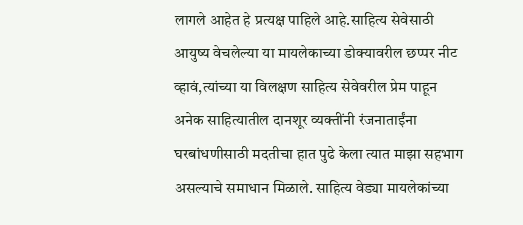लागले आहेत हे प्रत्यक्ष पाहिले आहे.साहित्य सेवेसाठी आयुष्य वेचलेल्या या मायलेकाच्या डोक्यावरील छप्पर नीट व्हावं,त्यांच्या या विलक्षण साहित्य सेवेवरील प्रेम पाहून अनेक साहित्यातील दानशूर व्यक्तींनी रंजनाताईंना घरबांधणीसाठी मदतीचा हात पुढे केला त्यात माझा सहभाग असल्याचे समाधान मिळाले. साहित्य वेड्या मायलेकांच्या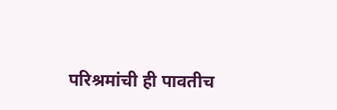परिश्रमांची ही पावतीच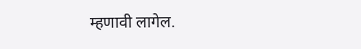म्हणावी लागेल.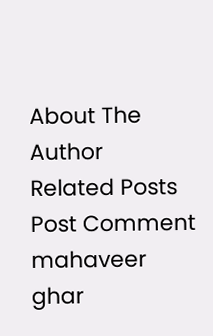About The Author
Related Posts
Post Comment
mahaveer ghar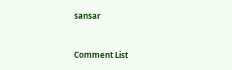sansar



Comment List